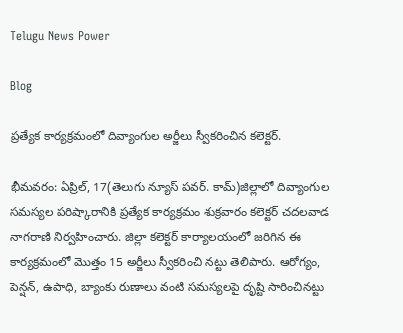Telugu News Power

Blog

ప్రత్యేక కార్యక్రమంలో దివ్యాంగుల అర్జీలు స్వీకరించిన కలెక్టర్.

భీమవరం: ఏప్రిల్, 17(తెలుగు న్యూస్ పవర్. కామ్)జిల్లాలో దివ్యాంగుల సమస్యల పరిష్కారానికి ప్రత్యేక కార్యక్రమం శుక్రవారం కలెక్టర్ చదలవాడ నాగరాణి నిర్వహించారు. జిల్లా కలెక్టర్ కార్యాలయంలో జరిగిన ఈ కార్యక్రమంలో మొత్తం 15 అర్జీలు స్వీకరించి నట్టు తెలిపారు. ఆరోగ్యం, పెన్షన్, ఉపాధి, బ్యాంకు రుణాలు వంటి సమస్యలపై దృష్టి సారించినట్టు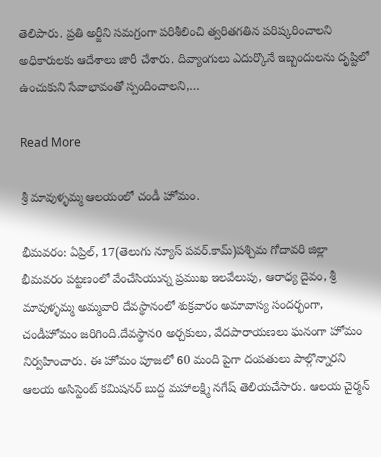తెలిపారు. ప్రతి అర్జీని సమగ్రంగా పరిశీలించి త్వరితగతిన పరిష్కరించాలని అధికారులకు ఆదేశాలు జారీ చేశారు. దివ్యాంగులు ఎదుర్కొనే ఇబ్బందులను దృష్టిలో ఉంచుకుని సేవాభావంతో స్పందించాలని,…

Read More

శ్రీ మావుళ్ళమ్మ ఆలయంలో చండీ హోమం.

భీమవరం: ఏప్రిల్, 17(తెలుగు న్యూస్ పవర్.కామ్)పశ్చిమ గోదావరి జిల్లా భీమవరం పట్టణంలో వేంచేసియున్న ప్రముఖ ఇలవేలుపు, ఆరాధ్య దైవం, శ్రీ మావుళ్ళమ్మ అమ్మవారి దేవస్థానంలో శుక్రవారం అమావాస్య సందర్భంగా, చండీహోమం జరిగింది.దేవస్థానo అర్చకులు, వేదపారాయణలు ఘనంగా హోమం నిర్వహించారు. ఈ హోమం పూజలో 60 మంది పైగా దంపతులు పాల్గొన్నారని ఆలయ అసిస్టెంట్ కమిషనర్ బుద్ద మహాలక్ష్మి నగేష్ తెలియచేసారు. ఆలయ చైర్మన్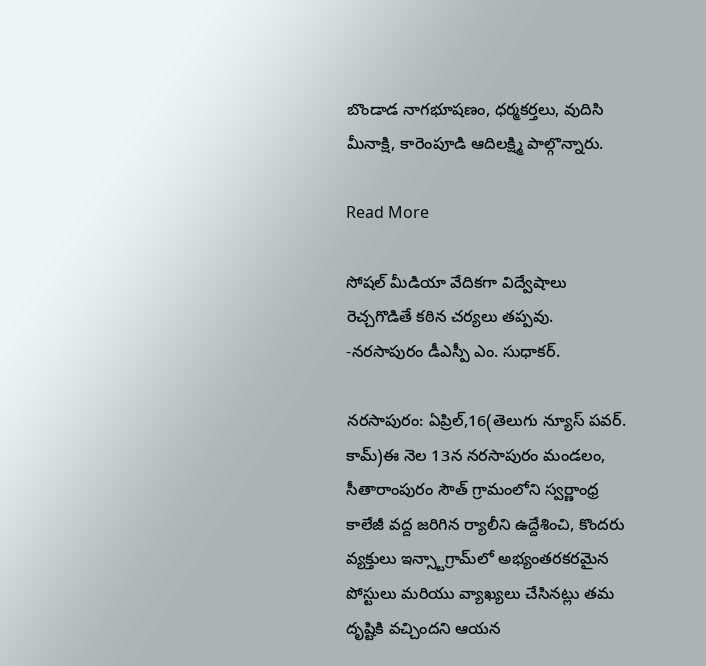బొండాడ నాగభూషణం, ధర్మకర్తలు, వుదిసి మీనాక్షి, కారెంపూడి ఆదిలక్ష్మి పాల్గొన్నారు.

Read More

సోషల్ మీడియా వేదికగా విద్వేషాలు రెచ్చగొడితే కఠిన చర్యలు తప్పవు. -నరసాపురం డీఎస్పీ ఎం. సుధాకర్.

నరసాపురం: ఏప్రిల్,16(తెలుగు న్యూస్ పవర్. కామ్)ఈ నెల 13న నరసాపురం మండలం, సీతారాంపురం సౌత్ గ్రామంలోని స్వర్ణాంధ్ర కాలేజీ వద్ద జరిగిన ర్యాలీని ఉద్దేశించి, కొందరు వ్యక్తులు ఇన్స్టాగ్రామ్‌లో అభ్యంతరకరమైన పోస్టులు మరియు వ్యాఖ్యలు చేసినట్లు తమ దృష్టికి వచ్చిందని ఆయన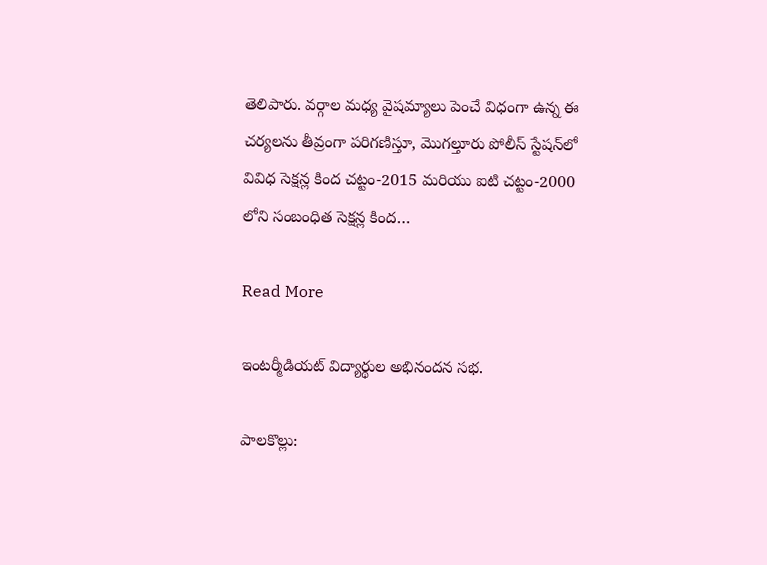తెలిపారు. వర్గాల మధ్య వైషమ్యాలు పెంచే విధంగా ఉన్న ఈ చర్యలను తీవ్రంగా పరిగణిస్తూ, మొగల్తూరు పోలీస్ స్టేషన్‌లో వివిధ సెక్షన్ల కింద చట్టం-2015 మరియు ఐటి చట్టం-2000 లోని సంబంధిత సెక్షన్ల కింద…

Read More

ఇంటర్మీడియట్ విద్యార్థుల అభినందన సభ.

పాలకొల్లు: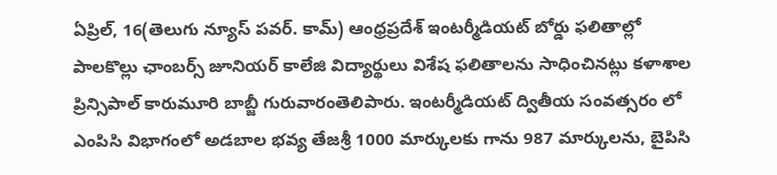ఏప్రిల్, 16(తెలుగు న్యూస్ పవర్. కామ్) ఆంధ్రప్రదేశ్ ఇంటర్మీడియట్ బోర్డు ఫలితాల్లో పాలకొల్లు ఛాంబర్స్ జూనియర్ కాలేజి విద్యార్థులు విశేష ఫలితాలను సాధించినట్లు కళాశాల ప్రిన్సిపాల్ కారుమూరి బాబ్జీ గురువారంతెలిపారు. ఇంటర్మీడియట్ ద్వితీయ సంవత్సరం లో ఎంపిసి విభాగంలో అడబాల భవ్య తేజశ్రీ 1000 మార్కులకు గాను 987 మార్కులను, బైపిసి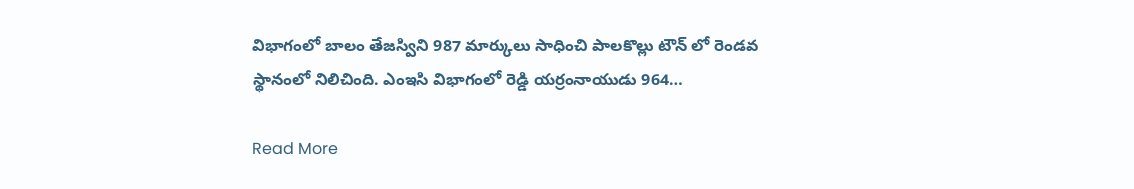విభాగంలో బాలం తేజస్విని 987 మార్కులు సాధించి పాలకొల్లు టౌన్ లో రెండవ స్థానంలో నిలిచింది. ఎంఇసి విభాగంలో రెడ్డి యర్రంనాయుడు 964…

Read More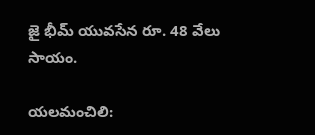జై భీమ్ యువసేన రూ. 48 వేలు సాయం.

యలమంచిలి: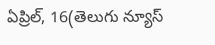ఏప్రిల్, 16(తెలుగు న్యూస్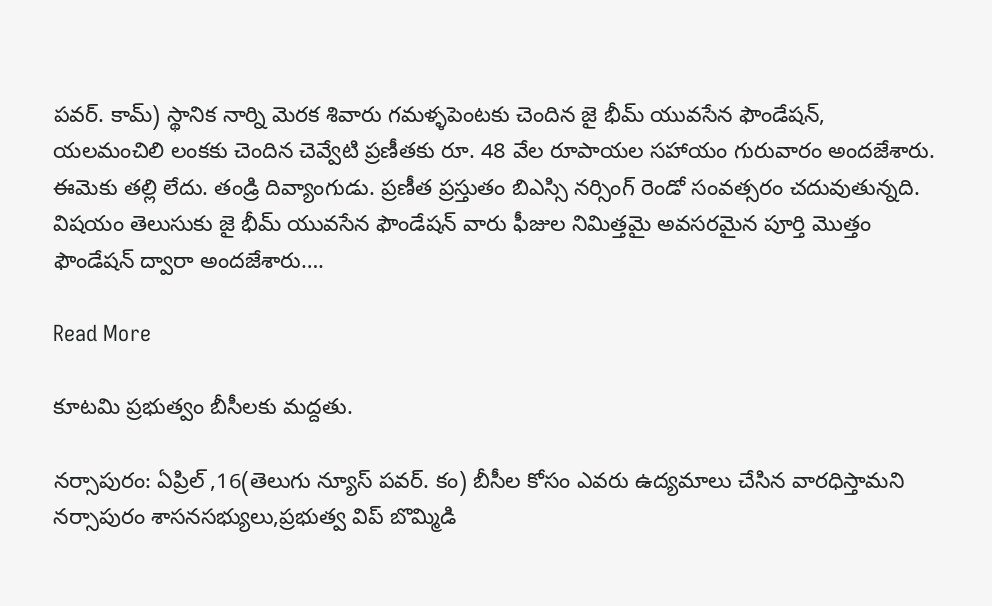పవర్. కామ్) స్థానిక నార్ని మెరక శివారు గమళ్ళపెంటకు చెందిన జై భీమ్ యువసేన ఫౌండేషన్, యలమంచిలి లంకకు చెందిన చెవ్వేటి ప్రణీతకు రూ. 48 వేల రూపాయల సహాయం గురువారం అందజేశారు. ఈమెకు తల్లి లేదు. తండ్రి దివ్యాంగుడు. ప్రణీత ప్రస్తుతం బిఎస్సి నర్సింగ్ రెండో సంవత్సరం చదువుతున్నది. విషయం తెలుసుకు జై భీమ్ యువసేన ఫౌండేషన్ వారు ఫీజుల నిమిత్తమై అవసరమైన పూర్తి మొత్తం ఫౌండేషన్ ద్వారా అందజేశారు….

Read More

కూటమి ప్రభుత్వం బీసీలకు మద్దతు.

నర్సాపురం: ఏప్రిల్ ,16(తెలుగు న్యూస్ పవర్. కం) బీసీల కోసం ఎవరు ఉద్యమాలు చేసిన వారధిస్తామని నర్సాపురం శాసనసభ్యులు,ప్రభుత్వ విప్ బొమ్మిడి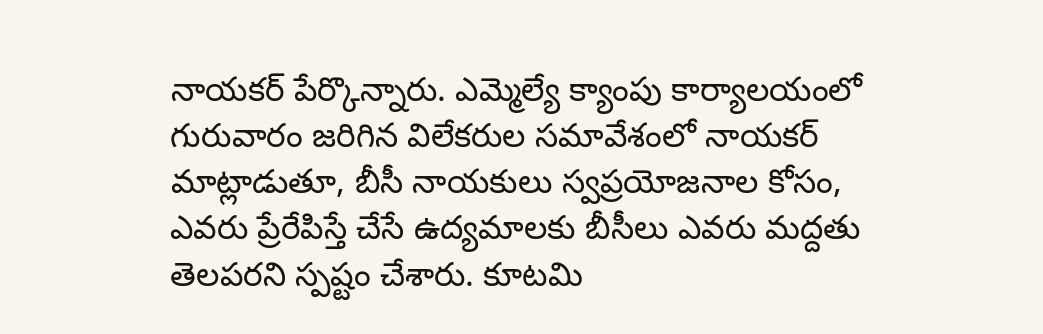నాయకర్ పేర్కొన్నారు. ఎమ్మెల్యే క్యాంపు కార్యాలయంలో గురువారం జరిగిన విలేకరుల సమావేశంలో నాయకర్ మాట్లాడుతూ, బీసీ నాయకులు స్వప్రయోజనాల కోసం, ఎవరు ప్రేరేపిస్తే చేసే ఉద్యమాలకు బీసీలు ఎవరు మద్దతు తెలపరని స్పష్టం చేశారు. కూటమి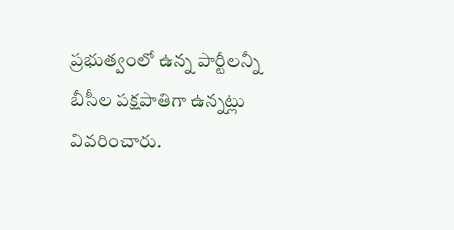ప్రభుత్వంలో ఉన్న పార్టీలన్నీ బీసీల పక్షపాతిగా ఉన్నట్లు వివరించారు.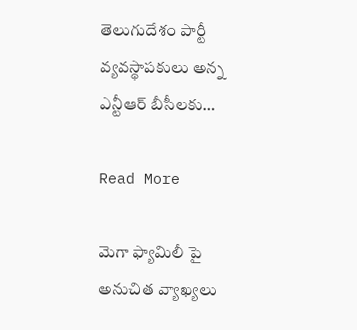తెలుగుదేశం పార్టీ వ్యవస్థాపకులు అన్న ఎన్టీఆర్ బీసీలకు…

Read More

మెగా ఫ్యామిలీ పై అనుచిత వ్యాఖ్యలు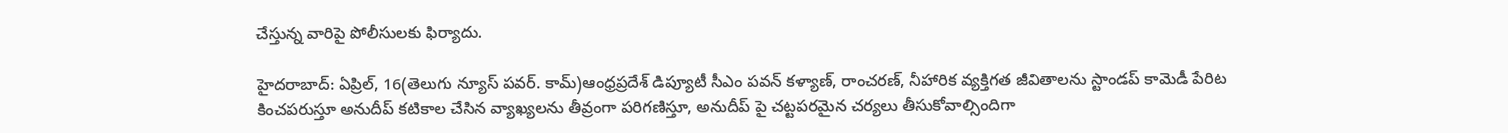చేస్తున్న వారిపై పోలీసులకు ఫిర్యాదు.

హైదరాబాద్: ఏప్రిల్, 16(తెలుగు న్యూస్ పవర్. కామ్)ఆంధ్రప్రదేశ్ డిప్యూటీ సీఎం పవన్ కళ్యాణ్, రాంచరణ్, నీహారిక వ్యక్తిగత జీవితాలను స్టాండప్ కామెడీ పేరిట కించపరుస్తూ అనుదీప్ కటికాల చేసిన వ్యాఖ్యలను తీవ్రంగా పరిగణిస్తూ, అనుదీప్ పై చట్టపరమైన చర్యలు తీసుకోవాల్సిందిగా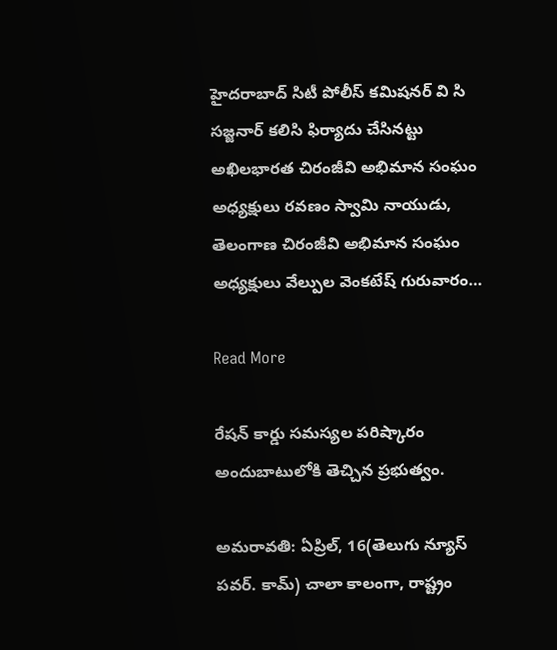హైదరాబాద్ సిటీ పోలీస్ కమిషనర్ వి సి సజ్జనార్ కలిసి ఫిర్యాదు చేసినట్టు అఖిలభారత చిరంజీవి అభిమాన సంఘం అధ్యక్షులు రవణం స్వామి నాయుడు, తెలంగాణ చిరంజీవి అభిమాన సంఘం అధ్యక్షులు వేల్పుల వెంకటేష్ గురువారం…

Read More

రేషన్ కార్డు సమస్యల పరిష్కారం అందుబాటులోకి తెచ్చిన ప్రభుత్వం.

అమరావతి: ఏప్రిల్, 16(తెలుగు న్యూస్ పవర్. కామ్) చాలా కాలంగా, రాష్ట్రం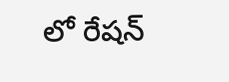లో రేషన్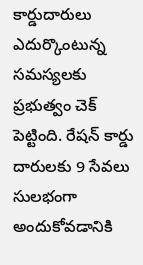కార్డుదారులు ఎదుర్కొంటున్న సమస్యలకు ప్రభుత్వం చెక్ పెట్టింది. రేషన్ కార్డు దారులకు 9 సేవలు సులభంగా అందుకోవడానికి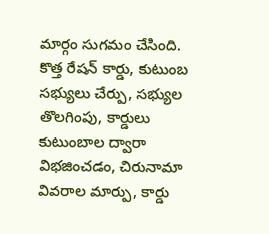మార్గం సుగమం చేసింది. కొత్త రేషన్ కార్డు, కుటుంబ సభ్యులు చేర్పు, సభ్యుల తొలగింపు, కార్డులు కుటుంబాల ద్వారా విభజించడం, చిరునామా వివరాల మార్పు, కార్డు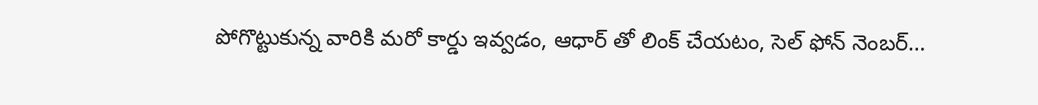పోగొట్టుకున్న వారికి మరో కార్డు ఇవ్వడం, ఆధార్ తో లింక్ చేయటం, సెల్ ఫోన్ నెంబర్…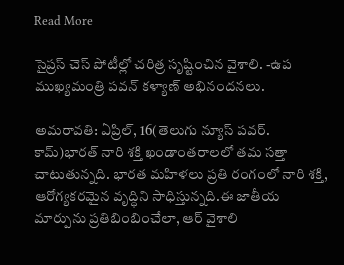Read More

సైప్రస్ చెస్ పోటీల్లో చరిత్ర సృష్టించిన వైశాలి. -ఉప ముఖ్యమంత్రి పవన్ కళ్యాణ్ అభినందనలు.

అమరావతి: ఏప్రిల్, 16(తెలుగు న్యూస్ పవర్. కామ్)భారత్ నారి శక్తి ఖండాంతరాలలో తమ సత్తా చాటుతున్నది. భారత మహిళలు ప్రతి రంగంలో నారి శక్తి, ఆరోగ్యకరమైన వృద్ధిని సాధిస్తున్నది.ఈ జాతీయ మార్పును ప్రతిబింబించేలా, ఆర్ వైశాలి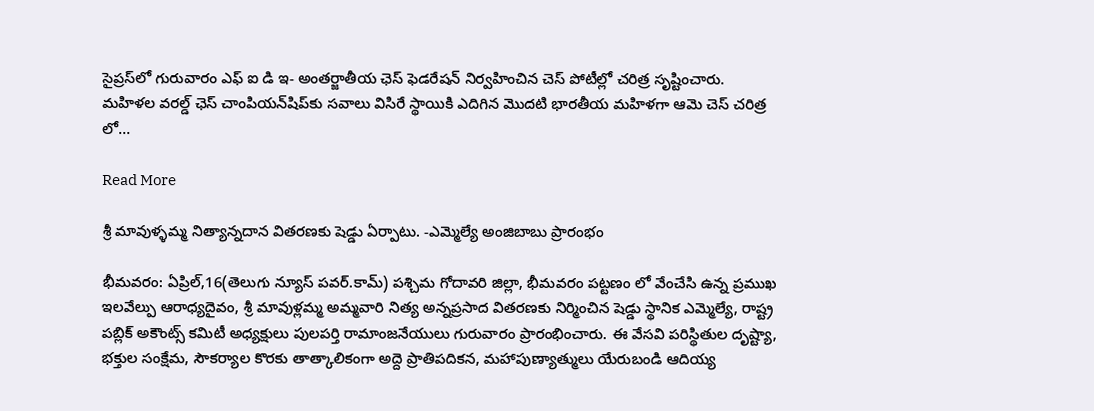సైప్రస్‌లో గురువారం ఎఫ్ ఐ డి ఇ- అంతర్జాతీయ ఛెస్ ఫెడరేషన్ నిర్వహించిన చెస్ పోటీల్లో చరిత్ర సృష్టించారు. మహిళల వరల్డ్ ఛెస్ చాంపియన్‌షిప్‌కు సవాలు విసిరే స్థాయికి ఎదిగిన మొదటి భారతీయ మహిళగా ఆమె చెస్ చరిత్ర లో…

Read More

శ్రీ మావుళ్ళమ్మ నిత్యాన్నదాన వితరణకు షెడ్డు ఏర్పాటు. -ఎమ్మెల్యే అంజిబాబు ప్రారంభం

భీమవరం: ఏప్రిల్,16(తెలుగు న్యూస్ పవర్.కామ్) పశ్చిమ గోదావరి జిల్లా, భీమవరం పట్టణం లో వేంచేసి ఉన్న ప్రముఖ ఇలవేల్పు ఆరాధ్యదైవం, శ్రీ మావుళ్లమ్మ అమ్మవారి నిత్య అన్నప్రసాద వితరణకు నిర్మించిన షెడ్డు స్థానిక ఎమ్మెల్యే, రాష్ట్ర పబ్లిక్ అకౌంట్స్ కమిటీ అధ్యక్షులు పులపర్తి రామాంజనేయులు గురువారం ప్రారంభించారు. ఈ వేసవి పరిస్థితుల దృష్ట్యా, భక్తుల సంక్షేమ, సౌకర్యాల కొరకు తాత్కాలికంగా అద్దె ప్రాతిపదికన, మహాపుణ్యాత్ములు యేరుబండి ఆదియ్య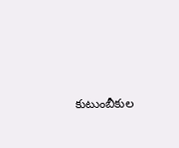కుటుంబీకుల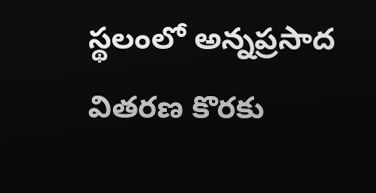స్థలంలో అన్నప్రసాద వితరణ కొరకు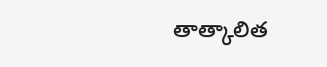తాత్కాలిత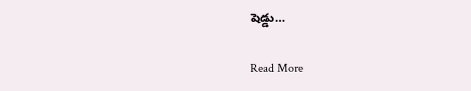షెడ్డు…

Read More